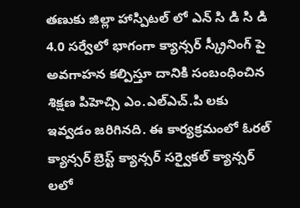తణుకు జిల్లా హాస్పిటల్ లో ఎన్ సి డి సి డి 4.0 సర్వేలో భాగంగా క్యాన్సర్ స్క్రీనింగ్ పై అవగాహన కల్పిస్తూ దానికి సంబంధించిన శిక్షణ పిహెచ్సి ఎం.ఎల్ఎచ్.పి లకు ఇవ్వడం జరిగినది. ఈ కార్యక్రమంలో ఓరల్ క్యాన్సర్ బ్రెస్ట్ క్యాన్సర్ సర్వైకల్ క్యాన్సర్ లలో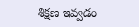శిక్షణ ఇవ్వడం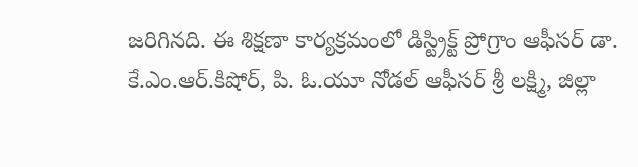జరిగినది. ఈ శిక్షణా కార్యక్రమంలో డిస్ట్రిక్ట్ ప్రోగ్రాం ఆఫీసర్ డా. కే.ఎం.ఆర్.కిషోర్, పి. ఓ.యూ నోడల్ ఆఫీసర్ శ్రీ లక్ష్మి, జిల్లా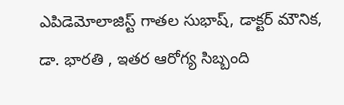ఎపిడెమోలాజిస్ట్ గాతల సుభాష్, డాక్టర్ మౌనిక, డా. భారతి , ఇతర ఆరోగ్య సిబ్బంది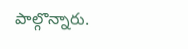పాల్గొన్నారు.